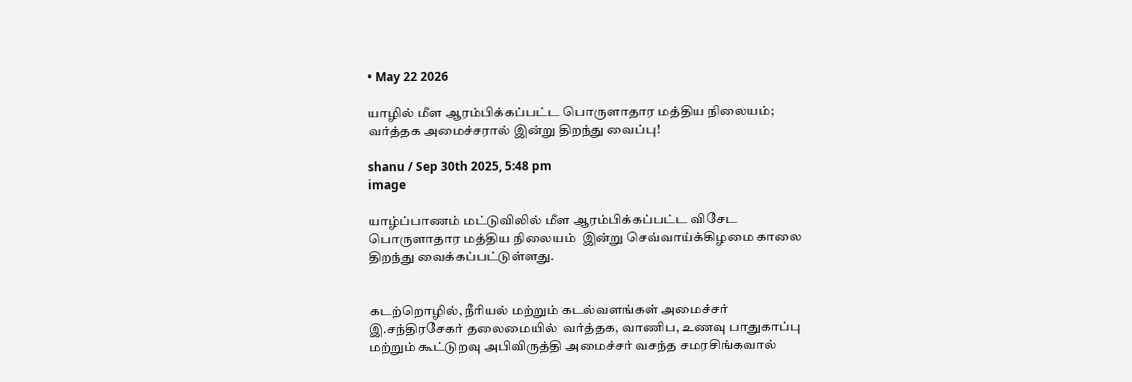• May 22 2026

யாழில் மீள ஆரம்பிக்கப்பட்ட பொருளாதார மத்திய நிலையம்; வர்த்தக அமைச்சரால் இன்று திறந்து வைப்பு!

shanu / Sep 30th 2025, 5:48 pm
image

யாழ்ப்பாணம் மட்டுவிலில் மீள ஆரம்பிக்கப்பட்ட விசேட பொருளாதார மத்திய நிலையம்  இன்று செவ்வாய்க்கிழமை காலை திறந்து வைக்கப்பட்டுள்ளது.


கடற்றொழில், நீரியல் மற்றும் கடல்வளங்கள் அமைச்சர் இ.சந்திரசேகர் தலைமையில்  வர்த்தக, வாணிப, உணவு பாதுகாப்பு மற்றும் கூட்டுறவு அபிவிருத்தி அமைச்சர் வசந்த சமரசிங்கவால்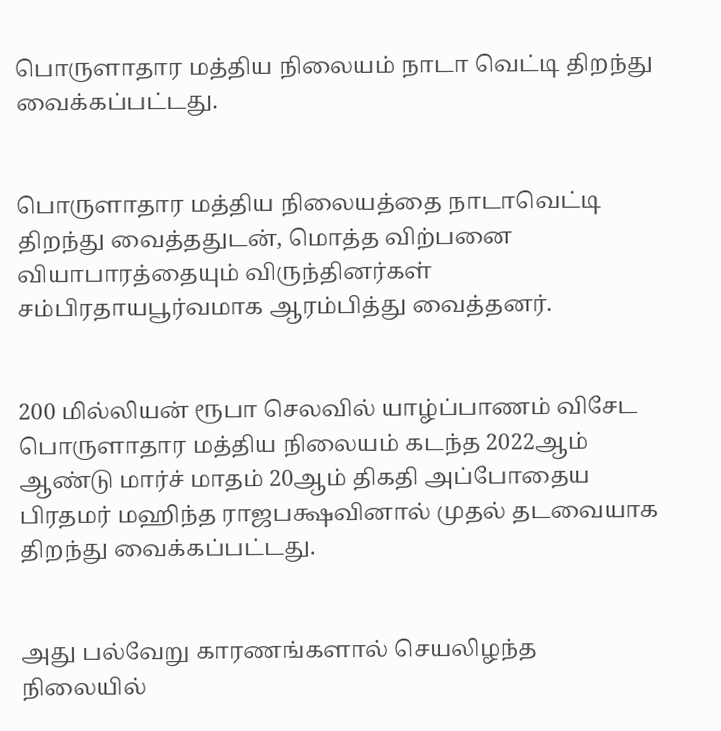பொருளாதார மத்திய நிலையம் நாடா வெட்டி திறந்து வைக்கப்பட்டது.


பொருளாதார மத்திய நிலையத்தை நாடாவெட்டி திறந்து வைத்ததுடன், மொத்த விற்பனை வியாபாரத்தையும் விருந்தினர்கள் சம்பிரதாயபூர்வமாக ஆரம்பித்து வைத்தனர்.


200 மில்லியன் ரூபா செலவில் யாழ்ப்பாணம் விசேட பொருளாதார மத்திய நிலையம் கடந்த 2022ஆம் ஆண்டு மார்ச் மாதம் 20ஆம் திகதி அப்போதைய பிரதமர் மஹிந்த ராஜபக்ஷவினால் முதல் தடவையாக திறந்து வைக்கப்பட்டது.


அது பல்வேறு காரணங்களால் செயலிழந்த நிலையில்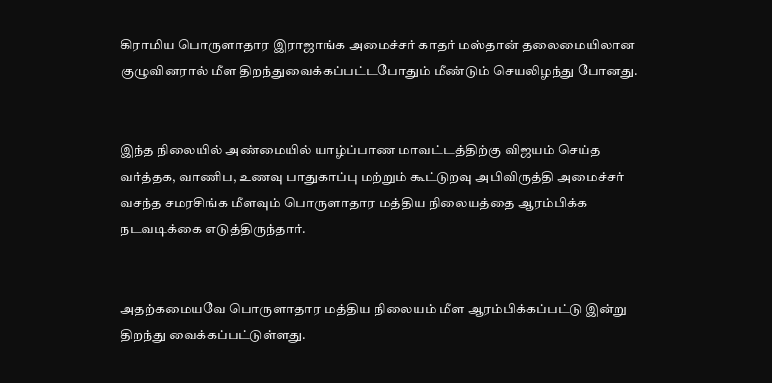கிராமிய பொருளாதார இராஜாங்க அமைச்சர் காதர் மஸ்தான் தலைமையிலான குழுவினரால் மீள திறந்துவைக்கப்பட்டபோதும் மீண்டும் செயலிழந்து போனது.


இந்த நிலையில் அண்மையில் யாழ்ப்பாண மாவட்டத்திற்கு விஜயம் செய்த வர்த்தக, வாணிப, உணவு பாதுகாப்பு மற்றும் கூட்டுறவு அபிவிருத்தி அமைச்சர் வசந்த சமரசிங்க மீளவும் பொருளாதார மத்திய நிலையத்தை ஆரம்பிக்க நடவடிக்கை எடுத்திருந்தார்.


அதற்கமையவே பொருளாதார மத்திய நிலையம் மீள ஆரம்பிக்கப்பட்டு இன்று திறந்து வைக்கப்பட்டுள்ளது.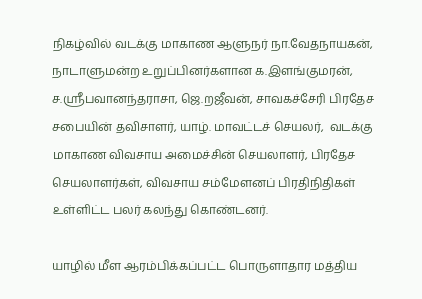நிகழ்வில் வடக்கு மாகாண ஆளுநர் நா.வேதநாயகன், நாடாளுமன்ற உறுப்பினர்களான க.இளங்குமரன், ச.ஸ்ரீபவானந்தராசா, ஜெ.றஜீவன், சாவகச்சேரி பிரதேச சபையின் தவிசாளர், யாழ். மாவட்டச் செயலர்,  வடக்கு மாகாண விவசாய அமைச்சின் செயலாளர், பிரதேச செயலாளர்கள், விவசாய சம்மேளனப் பிரதிநிதிகள் உள்ளிட்ட பலர் கலந்து கொண்டனர்.

யாழில் மீள ஆரம்பிக்கப்பட்ட பொருளாதார மத்திய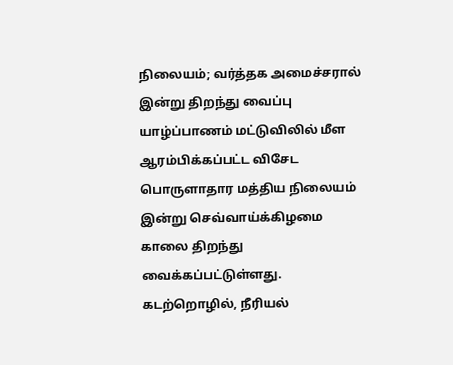நிலையம்; வர்த்தக அமைச்சரால் இன்று திறந்து வைப்பு யாழ்ப்பாணம் மட்டுவிலில் மீள ஆரம்பிக்கப்பட்ட விசேட பொருளாதார மத்திய நிலையம்  இன்று செவ்வாய்க்கிழமை காலை திறந்து வைக்கப்பட்டுள்ளது. கடற்றொழில், நீரியல்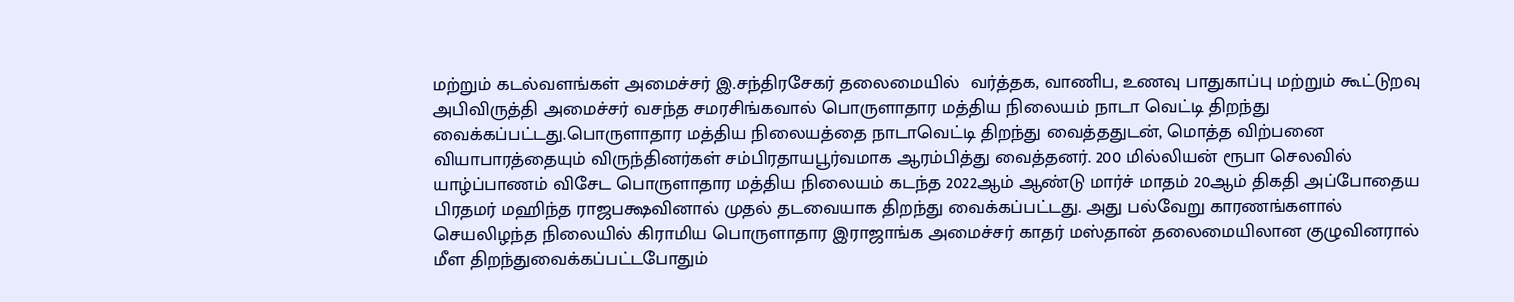மற்றும் கடல்வளங்கள் அமைச்சர் இ.சந்திரசேகர் தலைமையில்  வர்த்தக, வாணிப, உணவு பாதுகாப்பு மற்றும் கூட்டுறவு அபிவிருத்தி அமைச்சர் வசந்த சமரசிங்கவால் பொருளாதார மத்திய நிலையம் நாடா வெட்டி திறந்து வைக்கப்பட்டது.பொருளாதார மத்திய நிலையத்தை நாடாவெட்டி திறந்து வைத்ததுடன், மொத்த விற்பனை வியாபாரத்தையும் விருந்தினர்கள் சம்பிரதாயபூர்வமாக ஆரம்பித்து வைத்தனர். 200 மில்லியன் ரூபா செலவில் யாழ்ப்பாணம் விசேட பொருளாதார மத்திய நிலையம் கடந்த 2022ஆம் ஆண்டு மார்ச் மாதம் 20ஆம் திகதி அப்போதைய பிரதமர் மஹிந்த ராஜபக்ஷவினால் முதல் தடவையாக திறந்து வைக்கப்பட்டது. அது பல்வேறு காரணங்களால் செயலிழந்த நிலையில் கிராமிய பொருளாதார இராஜாங்க அமைச்சர் காதர் மஸ்தான் தலைமையிலான குழுவினரால் மீள திறந்துவைக்கப்பட்டபோதும்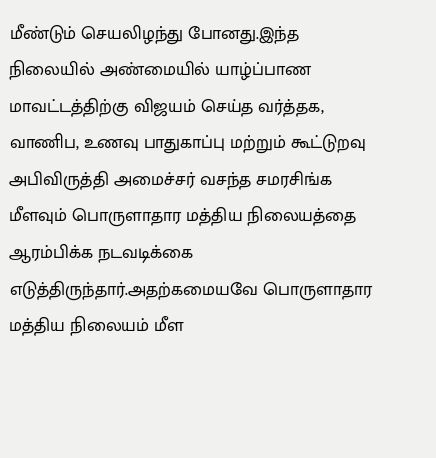மீண்டும் செயலிழந்து போனது.இந்த நிலையில் அண்மையில் யாழ்ப்பாண மாவட்டத்திற்கு விஜயம் செய்த வர்த்தக, வாணிப, உணவு பாதுகாப்பு மற்றும் கூட்டுறவு அபிவிருத்தி அமைச்சர் வசந்த சமரசிங்க மீளவும் பொருளாதார மத்திய நிலையத்தை ஆரம்பிக்க நடவடிக்கை எடுத்திருந்தார்.அதற்கமையவே பொருளாதார மத்திய நிலையம் மீள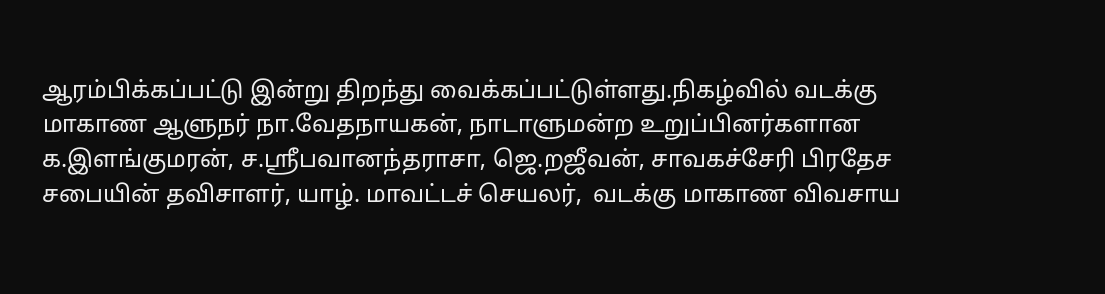ஆரம்பிக்கப்பட்டு இன்று திறந்து வைக்கப்பட்டுள்ளது.நிகழ்வில் வடக்கு மாகாண ஆளுநர் நா.வேதநாயகன், நாடாளுமன்ற உறுப்பினர்களான க.இளங்குமரன், ச.ஸ்ரீபவானந்தராசா, ஜெ.றஜீவன், சாவகச்சேரி பிரதேச சபையின் தவிசாளர், யாழ். மாவட்டச் செயலர்,  வடக்கு மாகாண விவசாய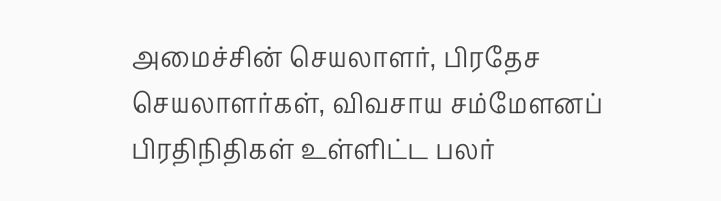அமைச்சின் செயலாளர், பிரதேச செயலாளர்கள், விவசாய சம்மேளனப் பிரதிநிதிகள் உள்ளிட்ட பலர்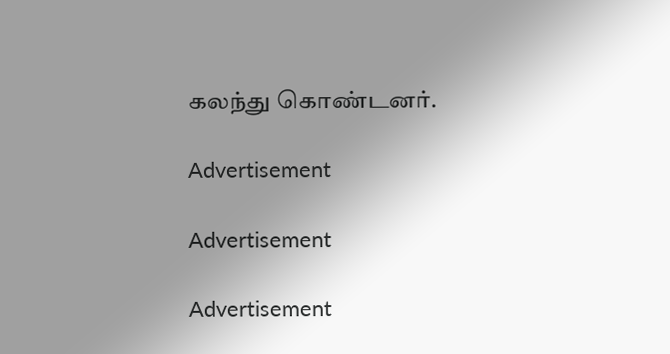கலந்து கொண்டனர்.

Advertisement

Advertisement

Advertisement